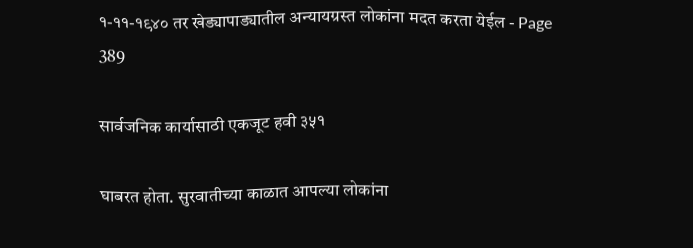१-११-१९४० तर खेड्यापाड्यातील अन्यायग्रस्त लोकांना मदत करता येईल - Page 389

सार्वजनिक कार्यासाठी एकजूट हवी ३५१

घाबरत होता. सुरवातीच्या काळात आपल्या लोकांना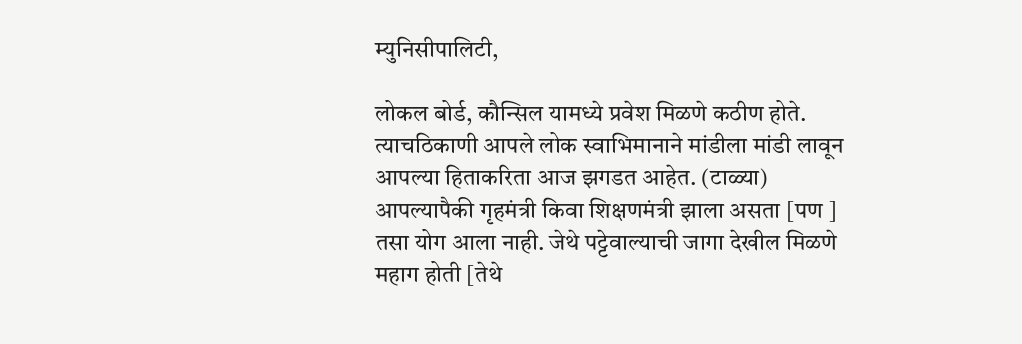म्युनिसीपालिटी,

लोकल बोर्ड, कौन्सिल यामध्ये प्रवेश मिळणे कठीण होते. त्याचठिकाणी आपले लोक स्वाभिमानाने मांडीला मांडी लावून आपल्या हिताकरिता आज झगडत आहेत. (टाळ्या) आपल्यापैकी गृहमंत्री किवा शिक्षणमंत्री झाला असता [पण ] तसा योग आला नाही. जेथे पट्टेवाल्याची जागा देखील मिळणे महाग होती [तेथे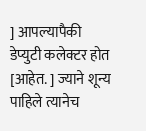] आपल्यापैकी डेप्युटी कलेक्टर होत [आहेत. ] ज्याने शून्य पाहिले त्यानेच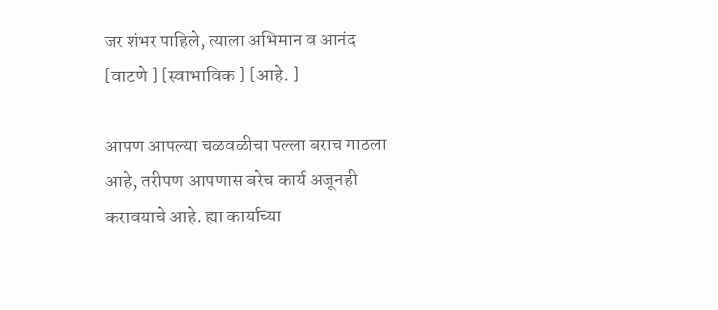जर शंभर पाहिले, त्याला अभिमान व आनंद [वाटणे ] [स्वाभाविक ] [आहे. ]

आपण आपल्या चळवळीचा पल्ला बराच गाठला आहे, तरीपण आपणास बरेच कार्य अजूनही करावयाचे आहे. ह्या कार्याच्या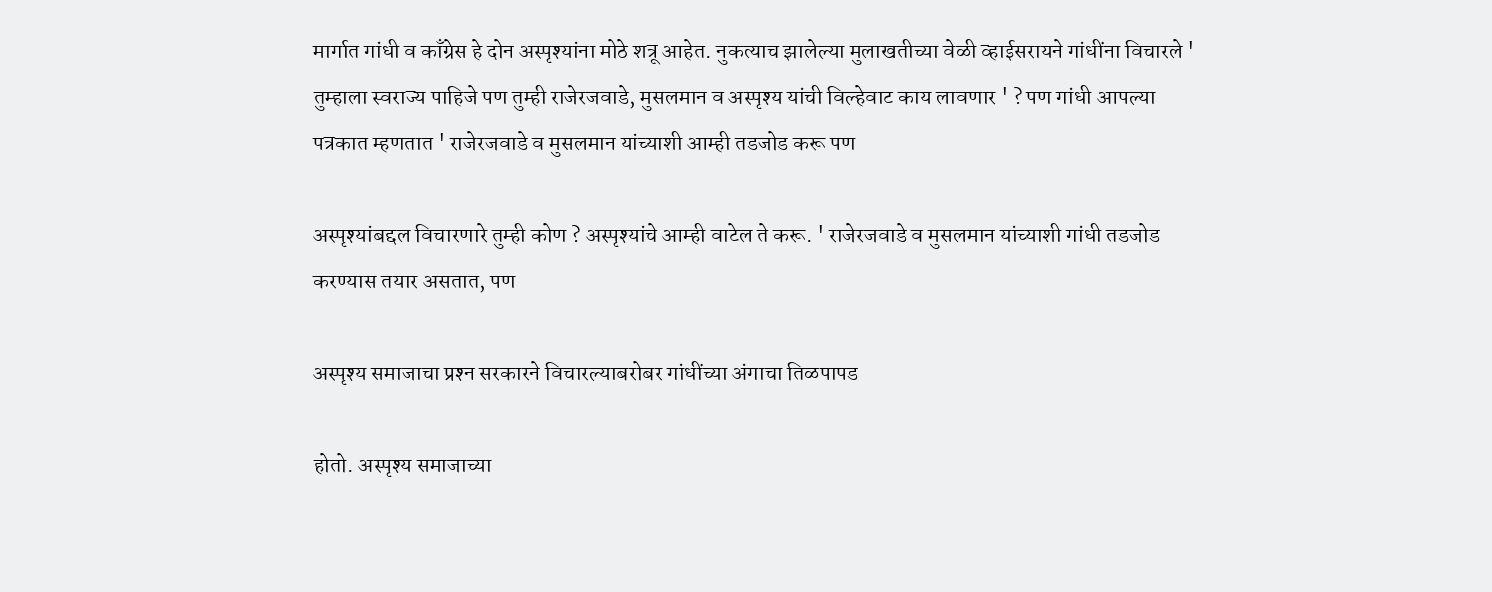मार्गात गांधी व काँग्रेस हे दोन अस्पृश्यांना मोठे शत्रू आहेत. नुकत्याच झालेल्या मुलाखतीच्या वेळी व्हाईसरायने गांधींना विचारले ' तुम्हाला स्वराज्य पाहिजे पण तुम्ही राजेरजवाडे, मुसलमान व अस्पृश्य यांची विल्हेवाट काय लावणार ' ? पण गांधी आपल्या पत्रकात म्हणतात ' राजेरजवाडे व मुसलमान यांच्याशी आम्ही तडजोड करू पण

अस्पृश्यांबद्दल विचारणारे तुम्ही कोण ? अस्पृश्यांचे आम्ही वाटेल ते करू. ' राजेरजवाडे व मुसलमान यांच्याशी गांधी तडजोड करण्यास तयार असतात, पण

अस्पृश्य समाजाचा प्रश्‍न सरकारने विचारल्याबरोबर गांधींच्या अंगाचा तिळपापड

होतो. अस्पृश्य समाजाच्या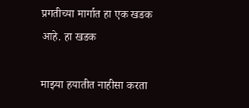प्रगतीच्या मार्गात हा एक खडक आहे. हा खडक

माझ्या हयातीत नाहीसा करता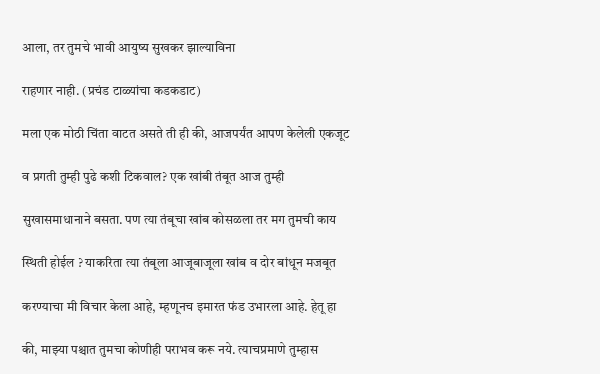आला, तर तुमचे भावी आयुष्य सुखकर झाल्याविना

राहणार नाही. (प्रचंड टाळ्यांचा कडकडाट)

मला एक मोठी चिंता वाटत असते ती ही की, आजपर्यंत आपण केलेली एकजूट

व प्रगती तुम्ही पुढे कशी टिकवाल? एक खांबी तंबूत आज तुम्ही

सुखासमाधानाने बसता. पण त्या तंबूचा खांब कोसळला तर मग तुमची काय

स्थिती होईल ? याकरिता त्या तंबूला आजूबाजूला खांब व दोर बांधून मजबूत

करण्याचा मी विचार केला आहे, म्हणूनच इमारत फंड उभारला आहे. हेतू हा

की, माझ्या पश्चात तुमचा कोणीही पराभव करू नये. त्याचप्रमाणे तुम्हास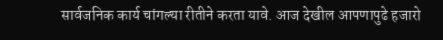सार्वजनिक कार्य चांगल्या रीतीने करता यावे. आज देखील आपणापुढे हजारो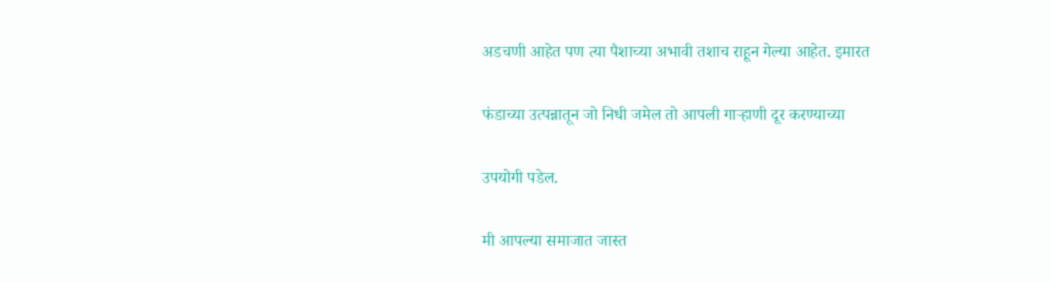अडचणी आहेत पण त्या पैशाच्या अभावी तशाच राहून गेल्या आहेत. इमारत

फंडाच्या उत्पन्नातून जो निधी जमेल तो आपली गाऱ्हाणी दूर करण्याच्या

उपयोगी पडेल.

मी आपल्या समाजात जास्त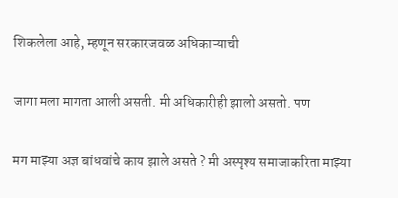शिकलेला आहे, म्हणून सरकारजवळ अधिकाऱ्याची

जागा मला मागता आली असती. मी अधिकारीही झालो असतो. पण

मग माझ्या अज्ञ बांधवांचे काय झाले असते ? मी अस्पृश्य समाजाकरिता माझ्या